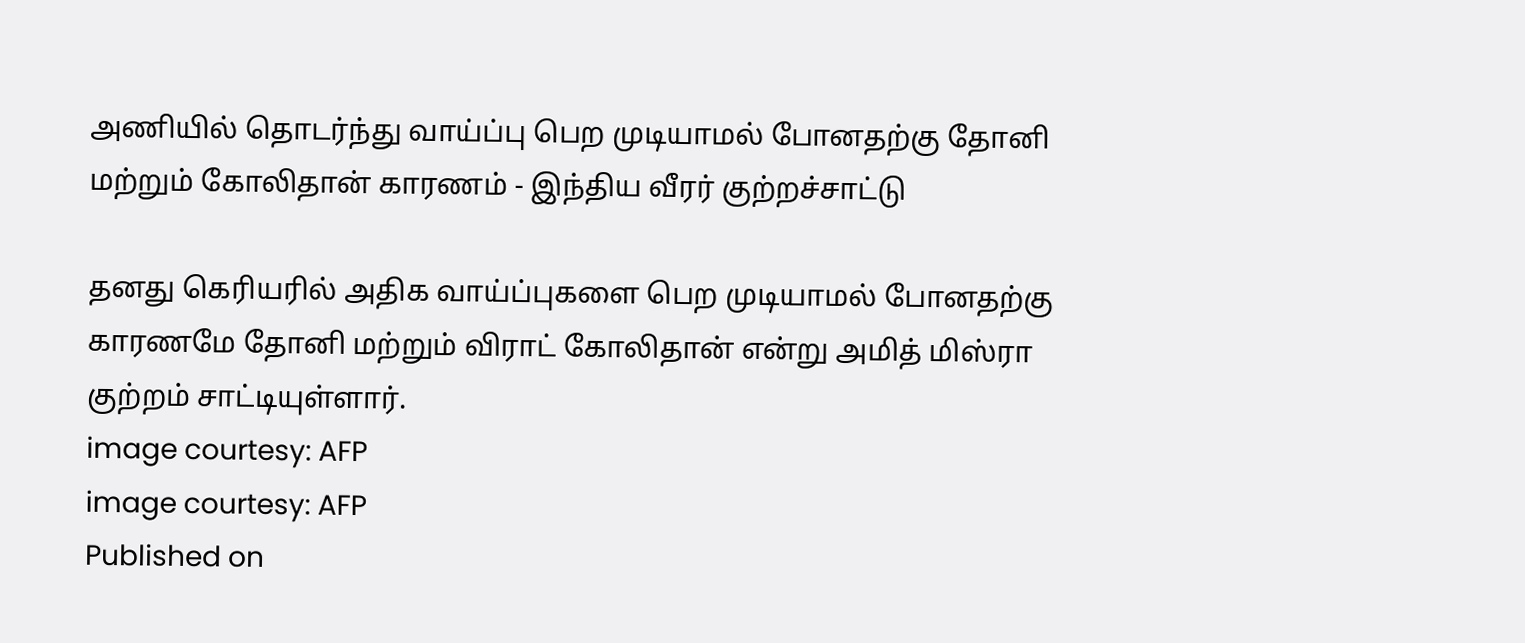அணியில் தொடர்ந்து வாய்ப்பு பெற முடியாமல் போனதற்கு தோனி மற்றும் கோலிதான் காரணம் - இந்திய வீரர் குற்றச்சாட்டு

தனது கெரியரில் அதிக வாய்ப்புகளை பெற முடியாமல் போனதற்கு காரணமே தோனி மற்றும் விராட் கோலிதான் என்று அமித் மிஸ்ரா குற்றம் சாட்டியுள்ளார்.
image courtesy: AFP
image courtesy: AFP
Published on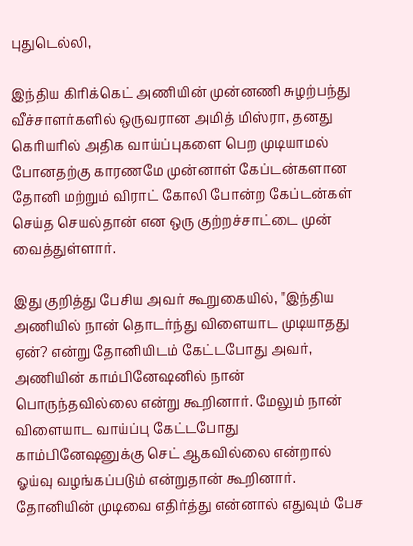புதுடெல்லி,

இந்திய கிரிக்கெட் அணியின் முன்னணி சுழற்பந்து வீச்சாளர்களில் ஒருவரான அமித் மிஸ்ரா, தனது கெரியரில் அதிக வாய்ப்புகளை பெற முடியாமல் போனதற்கு காரணமே முன்னாள் கேப்டன்களான தோனி மற்றும் விராட் கோலி போன்ற கேப்டன்கள் செய்த செயல்தான் என ஒரு குற்றச்சாட்டை முன் வைத்துள்ளார்.

இது குறித்து பேசிய அவர் கூறுகையில், "இந்திய அணியில் நான் தொடர்ந்து விளையாட முடியாதது ஏன்? என்று தோனியிடம் கேட்டபோது அவர், அணியின் காம்பினேஷனில் நான் பொருந்தவில்லை என்று கூறினார். மேலும் நான் விளையாட வாய்ப்பு கேட்டபோது காம்பினேஷனுக்கு செட் ஆகவில்லை என்றால் ஓய்வு வழங்கப்படும் என்றுதான் கூறினார். தோனியின் முடிவை எதிர்த்து என்னால் எதுவும் பேச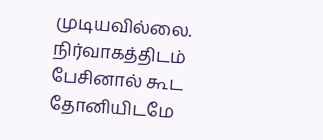முடியவில்லை. நிர்வாகத்திடம் பேசினால் கூட தோனியிடமே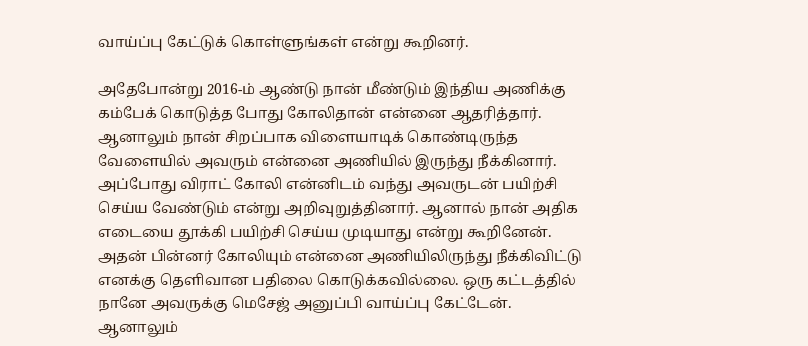வாய்ப்பு கேட்டுக் கொள்ளுங்கள் என்று கூறினர்.

அதேபோன்று 2016-ம் ஆண்டு நான் மீண்டும் இந்திய அணிக்கு கம்பேக் கொடுத்த போது கோலிதான் என்னை ஆதரித்தார். ஆனாலும் நான் சிறப்பாக விளையாடிக் கொண்டிருந்த வேளையில் அவரும் என்னை அணியில் இருந்து நீக்கினார். அப்போது விராட் கோலி என்னிடம் வந்து அவருடன் பயிற்சி செய்ய வேண்டும் என்று அறிவுறுத்தினார். ஆனால் நான் அதிக எடையை தூக்கி பயிற்சி செய்ய முடியாது என்று கூறினேன். அதன் பின்னர் கோலியும் என்னை அணியிலிருந்து நீக்கிவிட்டு எனக்கு தெளிவான பதிலை கொடுக்கவில்லை. ஒரு கட்டத்தில் நானே அவருக்கு மெசேஜ் அனுப்பி வாய்ப்பு கேட்டேன். ஆனாலும்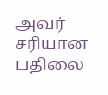அவர் சரியான பதிலை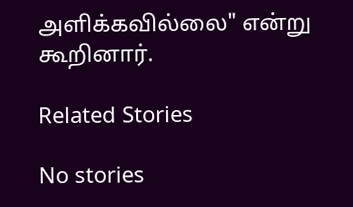அளிக்கவில்லை" என்று கூறினார்.

Related Stories

No stories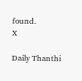found.
X

Daily Thanthi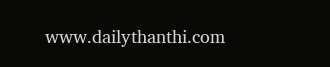www.dailythanthi.com